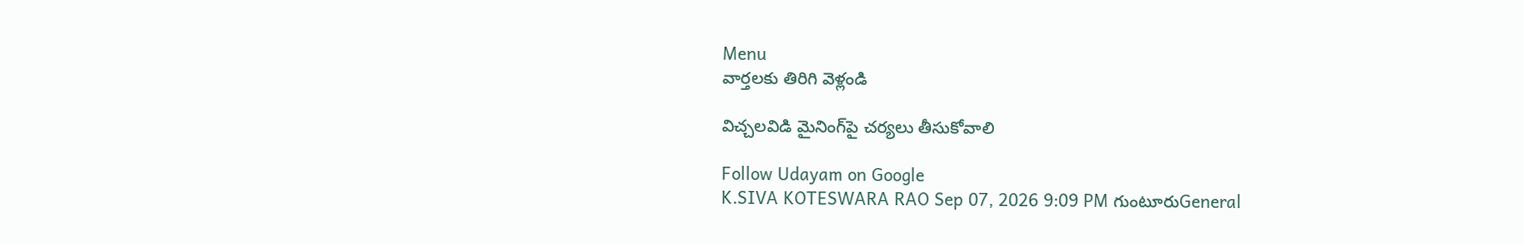Menu
వార్తలకు తిరిగి వెళ్లండి

విచ్చలవిడి మైనింగ్‌పై చర్యలు తీసుకోవాలి

Follow Udayam on Google
K.SIVA KOTESWARA RAO Sep 07, 2026 9:09 PM గుంటూరుGeneral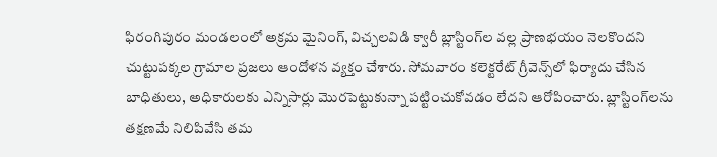ఫిరంగిపురం మండలంలో అక్రమ మైనింగ్, విచ్చలవిడి క్వారీ బ్లాస్టింగ్‌ల వల్ల ప్రాణభయం నెలకొందని చుట్టుపక్కల గ్రామాల ప్రజలు ఆందోళన వ్యక్తం చేశారు. సోమవారం కలెక్టరేట్ గ్రీవెన్స్‌లో ఫిర్యాదు చేసిన బాధితులు, అధికారులకు ఎన్నిసార్లు మొరపెట్టుకున్నా పట్టించుకోవడం లేదని ఆరోపించారు. బ్లాస్టింగ్‌లను తక్షణమే నిలిపివేసి తమ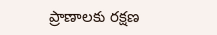ప్రాణాలకు రక్షణ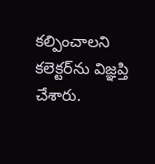కల్పించాలని కలెక్టర్‌ను విజ్ఞప్తి చేశారు.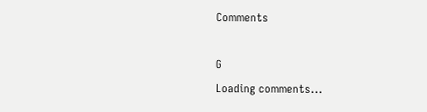Comments

G
Loading comments...